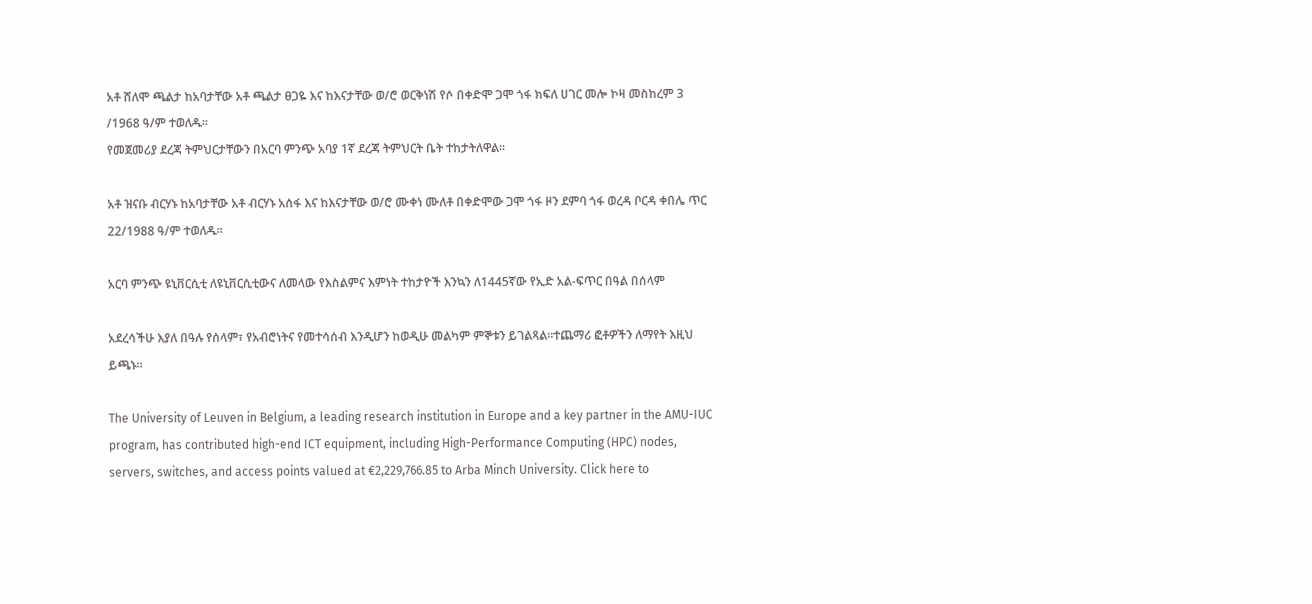አቶ ሸለሞ ጫልታ ከአባታቸው አቶ ጫልታ ፀጋዬ እና ከእናታቸው ወ/ሮ ወርቅነሽ የሶ በቀድሞ ጋሞ ጎፋ ክፍለ ሀገር መሎ ኮዛ መስከረም 3 /1968 ዓ/ም ተወለዱ፡፡
የመጀመሪያ ደረጃ ትምህርታቸውን በአርባ ምንጭ አባያ 1ኛ ደረጃ ትምህርት ቤት ተከታትለዋል፡፡

አቶ ዝናቡ ብርሃኑ ከአባታቸው አቶ ብርሃኑ አሰፋ እና ከእናታቸው ወ/ሮ ሙቀነ ሙለቶ በቀድሞው ጋሞ ጎፋ ዞን ደምባ ጎፋ ወረዳ ቦርዳ ቀበሌ ጥር 22/1988 ዓ/ም ተወለዱ፡፡

አርባ ምንጭ ዩኒቨርሲቲ ለዩኒቨርሲቲውና ለመላው የእስልምና እምነት ተከታዮች እንኳን ለ1445ኛው የኢድ አል-ፍጥር በዓል በሰላም

አደረሳችሁ እያለ በዓሉ የሰላም፣ የአብሮነትና የመተሳሰብ እንዲሆን ከወዲሁ መልካም ምኞቱን ይገልጻል፡፡ተጨማሪ ፎቶዎችን ለማየት እዚህ ይጫኑ፡፡

The University of Leuven in Belgium, a leading research institution in Europe and a key partner in the AMU-IUC program, has contributed high-end ICT equipment, including High-Performance Computing (HPC) nodes, servers, switches, and access points valued at €2,229,766.85 to Arba Minch University. Click here to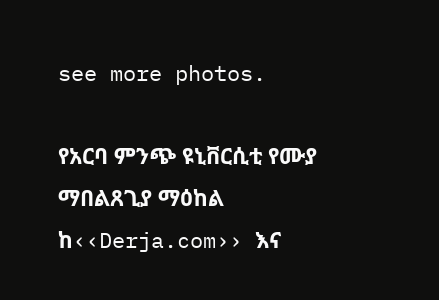see more photos.

የአርባ ምንጭ ዩኒቨርሲቲ የሙያ ማበልጸጊያ ማዕከል ከ‹‹Derja.com›› እና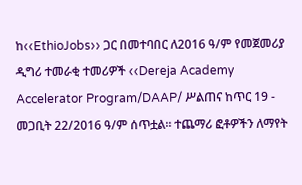ከ‹‹EthioJobs›› ጋር በመተባበር ለ2016 ዓ/ም የመጀመሪያ ዲግሪ ተመራቂ ተመሪዎች ‹‹Dereja Academy Accelerator Program/DAAP/ ሥልጠና ከጥር 19 - መጋቢት 22/2016 ዓ/ም ሰጥቷል፡፡ ተጨማሪ ፎቶዎችን ለማየት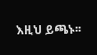እዚህ ይጫኑ፡፡